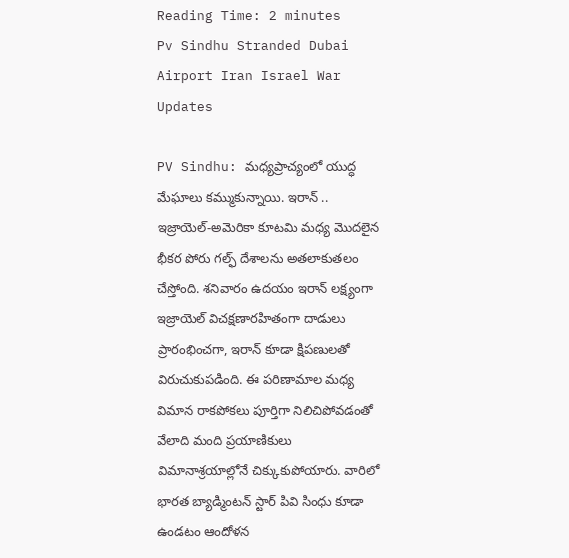Reading Time: 2 minutes
Pv Sindhu Stranded Dubai Airport Iran Israel War Updates

PV Sindhu: మధ్యప్రాచ్యంలో యుద్ధ మేఘాలు కమ్ముకున్నాయి. ఇరాన్ .. ఇజ్రాయెల్-అమెరికా కూటమి మధ్య మొదలైన భీకర పోరు గల్ఫ్ దేశాలను అతలాకుతలం చేస్తోంది. శనివారం ఉదయం ఇరాన్ లక్ష్యంగా ఇజ్రాయెల్ విచక్షణారహితంగా దాడులు ప్రారంభించగా, ఇరాన్ కూడా క్షిపణులతో విరుచుకుపడింది. ఈ పరిణామాల మధ్య విమాన రాకపోకలు పూర్తిగా నిలిచిపోవడంతో వేలాది మంది ప్రయాణికులు విమానాశ్రయాల్లోనే చిక్కుకుపోయారు. వారిలో భారత బ్యాడ్మింటన్ స్టార్ పివి సింధు కూడా ఉండటం ఆందోళన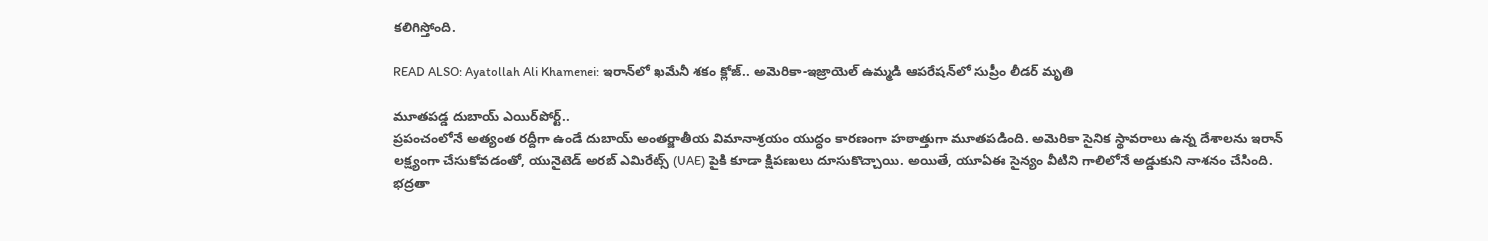కలిగిస్తోంది.

READ ALSO: Ayatollah Ali Khamenei: ఇరాన్‌లో ఖమేనీ శకం క్లోజ్.. అమెరికా-ఇజ్రాయెల్ ఉమ్మడి ఆపరేషన్‌లో సుప్రీం లీడర్ మృతి

మూతపడ్డ దుబాయ్ ఎయిర్‌పోర్ట్..
ప్రపంచంలోనే అత్యంత రద్దీగా ఉండే దుబాయ్ అంతర్జాతీయ విమానాశ్రయం యుద్ధం కారణంగా హఠాత్తుగా మూతపడింది. అమెరికా సైనిక స్థావరాలు ఉన్న దేశాలను ఇరాన్ లక్ష్యంగా చేసుకోవడంతో, యునైటెడ్ అరబ్ ఎమిరేట్స్ (UAE) పైకి కూడా క్షిపణులు దూసుకొచ్చాయి. అయితే, యూఏఈ సైన్యం వీటిని గాలిలోనే అడ్డుకుని నాశనం చేసింది. భద్రతా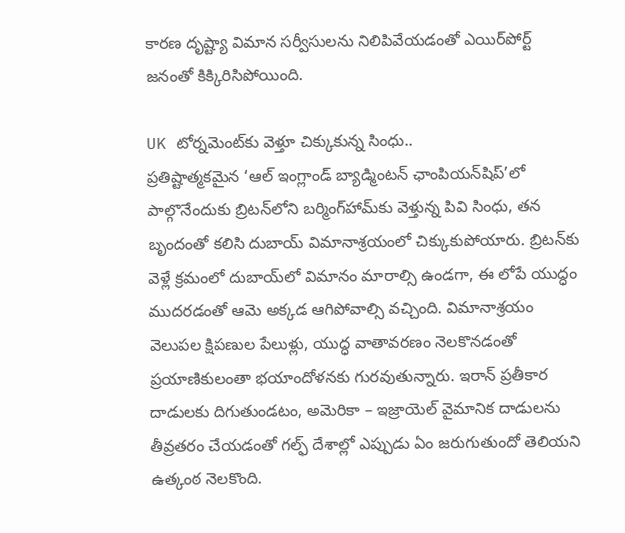కారణ దృష్ట్యా విమాన సర్వీసులను నిలిపివేయడంతో ఎయిర్‌పోర్ట్ జనంతో కిక్కిరిసిపోయింది.

UK టోర్నమెంట్‌కు వెళ్తూ చిక్కుకున్న సింధు..
ప్రతిష్టాత్మకమైన ‘ఆల్ ఇంగ్లాండ్ బ్యాడ్మింటన్ ఛాంపియన్‌షిప్’లో పాల్గొనేందుకు బ్రిటన్‌లోని బర్మింగ్‌హామ్‌కు వెళ్తున్న పివి సింధు, తన బృందంతో కలిసి దుబాయ్ విమానాశ్రయంలో చిక్కుకుపోయారు. బ్రిటన్‌కు వెళ్లే క్రమంలో దుబాయ్‌లో విమానం మారాల్సి ఉండగా, ఈ లోపే యుద్ధం ముదరడంతో ఆమె అక్కడ ఆగిపోవాల్సి వచ్చింది. విమానాశ్రయం వెలుపల క్షిపణుల పేలుళ్లు, యుద్ధ వాతావరణం నెలకొనడంతో ప్రయాణికులంతా భయాందోళనకు గురవుతున్నారు. ఇరాన్ ప్రతీకార దాడులకు దిగుతుండటం, అమెరికా – ఇజ్రాయెల్ వైమానిక దాడులను తీవ్రతరం చేయడంతో గల్ఫ్ దేశాల్లో ఎప్పుడు ఏం జరుగుతుందో తెలియని ఉత్కంఠ నెలకొంది.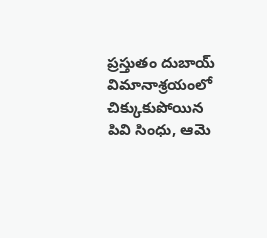ప్రస్తుతం దుబాయ్ విమానాశ్రయంలో చిక్కుకుపోయిన పివి సింధు, ఆమె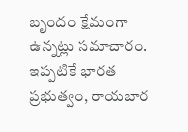బృందం క్షేమంగా ఉన్నట్లు సమాచారం. ఇప్పటికే భారత ప్రభుత్వం, రాయబార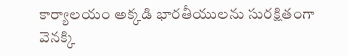కార్యాలయం అక్కడి భారతీయులను సురక్షితంగా వెనక్కి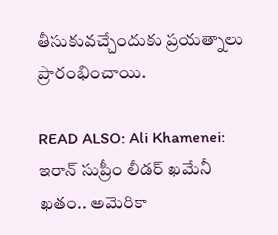తీసుకువచ్చేందుకు ప్రయత్నాలు ప్రారంభించాయి.

READ ALSO: Ali Khamenei: ఇరాన్ సుప్రీం లీడర్ ఖమేనీ ఖతం.. అమెరికా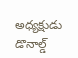అధ్యక్షుడు డొనాల్డ్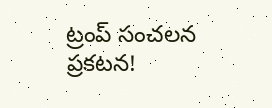ట్రంప్ సంచలన ప్రకటన!